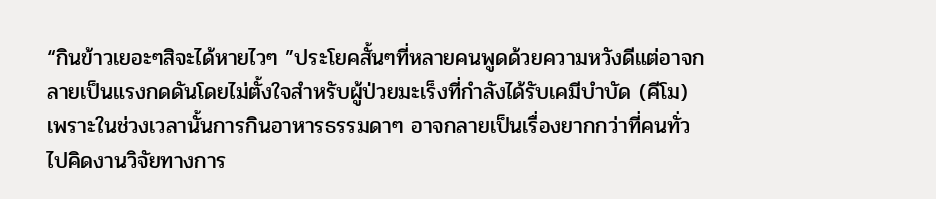“กินข้าวเยอะๆสิจะได้หายไวๆ ”ประโยคสั้นๆที่หลายคนพูดด้วยความหวังดีแต่อาจกลายเป็นแรงกดดันโดยไม่ตั้งใจสำหรับผู้ป่วยมะเร็งที่กำลังได้รับเคมีบำบัด (คีโม) เพราะในช่วงเวลานั้นการกินอาหารธรรมดาๆ อาจกลายเป็นเรื่องยากกว่าที่คนทั่วไปคิดงานวิจัยทางการ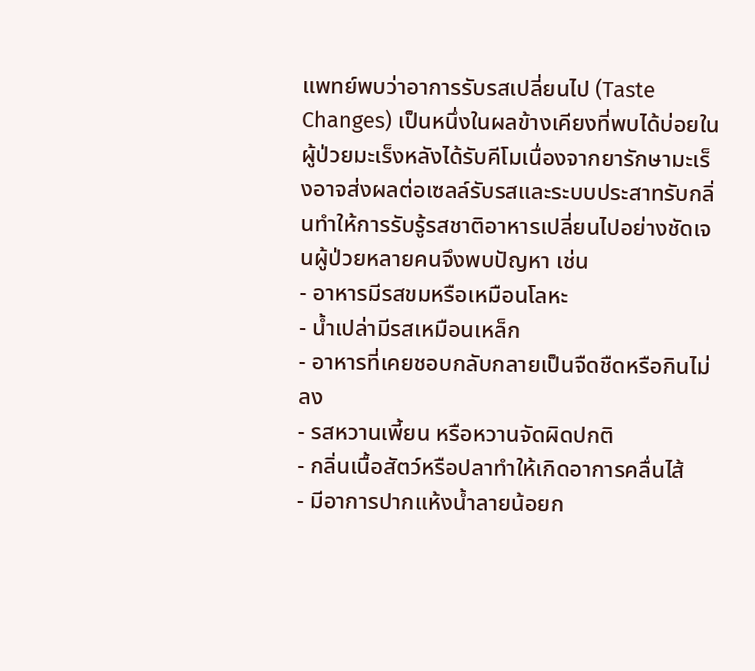แพทย์พบว่าอาการรับรสเปลี่ยนไป (Taste Changes) เป็นหนึ่งในผลข้างเคียงที่พบได้บ่อยในผู้ป่วยมะเร็งหลังได้รับคีโมเนื่องจากยารักษามะเร็งอาจส่งผลต่อเซลล์รับรสและระบบประสาทรับกลิ่นทำให้การรับรู้รสชาติอาหารเปลี่ยนไปอย่างชัดเจนผู้ป่วยหลายคนจึงพบปัญหา เช่น
- อาหารมีรสขมหรือเหมือนโลหะ
- น้ำเปล่ามีรสเหมือนเหล็ก
- อาหารที่เคยชอบกลับกลายเป็นจืดชืดหรือกินไม่ลง
- รสหวานเพี้ยน หรือหวานจัดผิดปกติ
- กลิ่นเนื้อสัตว์หรือปลาทำให้เกิดอาการคลื่นไส้
- มีอาการปากแห้งน้ำลายน้อยก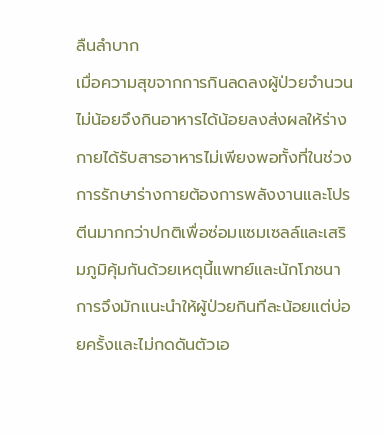ลืนลำบาก
เมื่อความสุขจากการกินลดลงผู้ป่วยจำนวนไม่น้อยจึงกินอาหารได้น้อยลงส่งผลให้ร่างกายได้รับสารอาหารไม่เพียงพอทั้งที่ในช่วงการรักษาร่างกายต้องการพลังงานและโปรตีนมากกว่าปกติเพื่อซ่อมแซมเซลล์และเสริมภูมิคุ้มกันด้วยเหตุนี้แพทย์และนักโภชนาการจึงมักแนะนำให้ผู้ป่วยกินทีละน้อยแต่บ่อยครั้งและไม่กดดันตัวเอ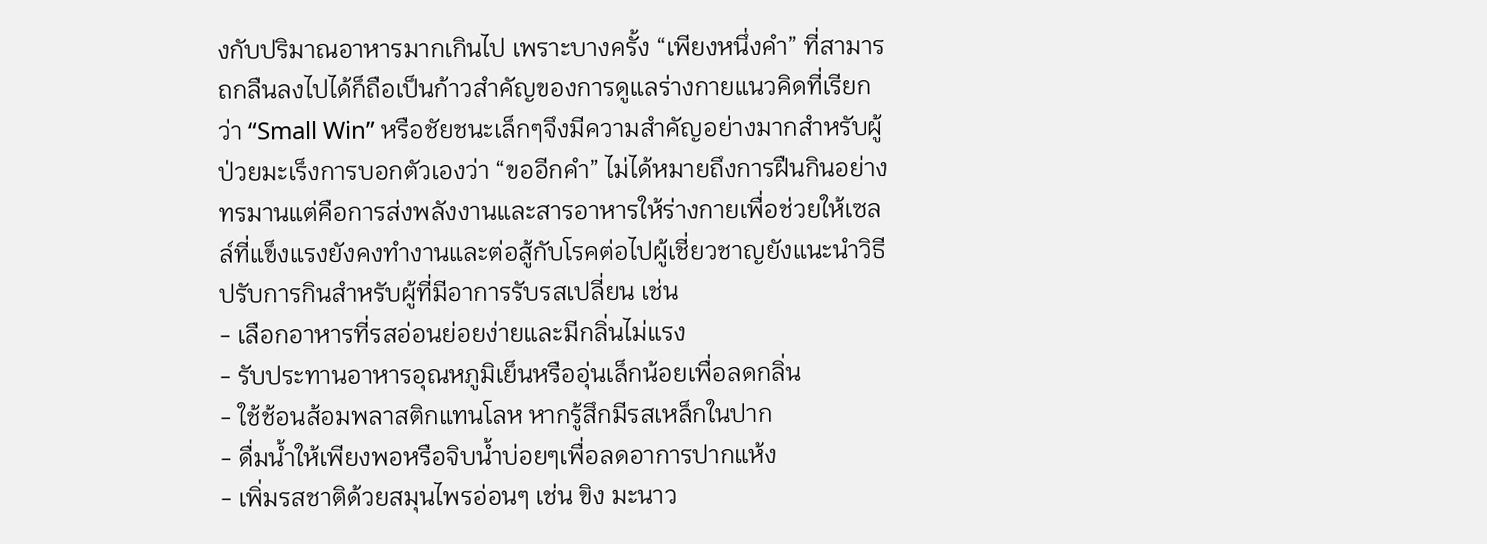งกับปริมาณอาหารมากเกินไป เพราะบางครั้ง “เพียงหนึ่งคำ” ที่สามารถกลืนลงไปได้ก็ถือเป็นก้าวสำคัญของการดูแลร่างกายแนวคิดที่เรียกว่า “Small Win” หรือชัยชนะเล็กๆจึงมีความสำคัญอย่างมากสำหรับผู้ป่วยมะเร็งการบอกตัวเองว่า “ขออีกคำ” ไม่ได้หมายถึงการฝืนกินอย่างทรมานแต่คือการส่งพลังงานและสารอาหารให้ร่างกายเพื่อช่วยให้เซลล์ที่แข็งแรงยังคงทำงานและต่อสู้กับโรคต่อไปผู้เชี่ยวชาญยังแนะนำวิธีปรับการกินสำหรับผู้ที่มีอาการรับรสเปลี่ยน เช่น
- เลือกอาหารที่รสอ่อนย่อยง่ายและมีกลิ่นไม่แรง
- รับประทานอาหารอุณหภูมิเย็นหรืออุ่นเล็กน้อยเพื่อลดกลิ่น
- ใช้ช้อนส้อมพลาสติกแทนโลห หากรู้สึกมีรสเหล็กในปาก
- ดื่มน้ำให้เพียงพอหรือจิบน้ำบ่อยๆเพื่อลดอาการปากแห้ง
- เพิ่มรสชาติด้วยสมุนไพรอ่อนๆ เช่น ขิง มะนาว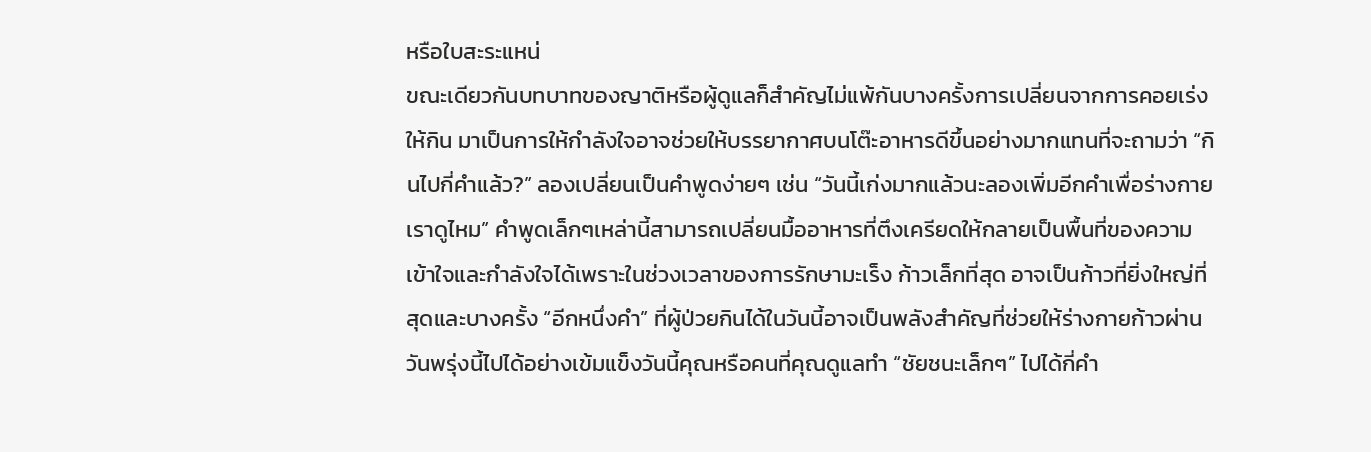หรือใบสะระแหน่
ขณะเดียวกันบทบาทของญาติหรือผู้ดูแลก็สำคัญไม่แพ้กันบางครั้งการเปลี่ยนจากการคอยเร่งให้กิน มาเป็นการให้กำลังใจอาจช่วยให้บรรยากาศบนโต๊ะอาหารดีขึ้นอย่างมากแทนที่จะถามว่า “กินไปกี่คำแล้ว?” ลองเปลี่ยนเป็นคำพูดง่ายๆ เช่น “วันนี้เก่งมากแล้วนะลองเพิ่มอีกคำเพื่อร่างกายเราดูไหม” คำพูดเล็กๆเหล่านี้สามารถเปลี่ยนมื้ออาหารที่ตึงเครียดให้กลายเป็นพื้นที่ของความเข้าใจและกำลังใจได้เพราะในช่วงเวลาของการรักษามะเร็ง ก้าวเล็กที่สุด อาจเป็นก้าวที่ยิ่งใหญ่ที่สุดและบางครั้ง “อีกหนึ่งคำ” ที่ผู้ป่วยกินได้ในวันนี้อาจเป็นพลังสำคัญที่ช่วยให้ร่างกายก้าวผ่านวันพรุ่งนี้ไปได้อย่างเข้มแข็งวันนี้คุณหรือคนที่คุณดูแลทำ “ชัยชนะเล็กๆ” ไปได้กี่คำ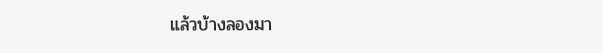แล้วบ้างลองมา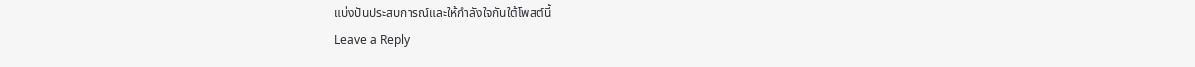แบ่งปันประสบการณ์และให้กำลังใจกันใต้โพสต์นี้
Leave a Reply